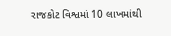રાજકોટ વિશ્વમાં 10 લાખમાંથી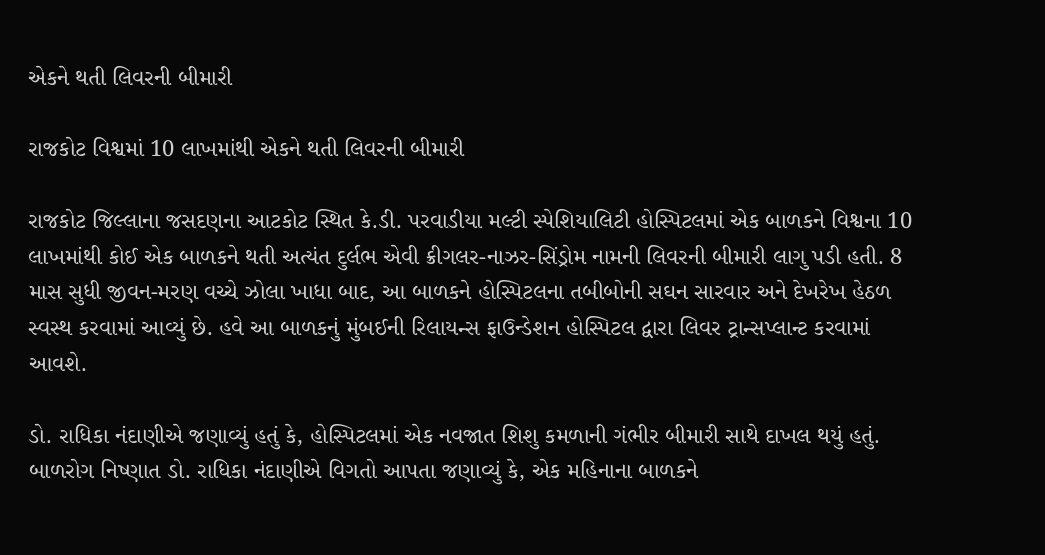એકને થતી લિવરની બીમારી

રાજકોટ વિશ્વમાં 10 લાખમાંથી એકને થતી લિવરની બીમારી

રાજકોટ જિલ્લાના જસદણના આટકોટ સ્થિત કે.ડી. પરવાડીયા મલ્ટી સ્પેશિયાલિટી હોસ્પિટલમાં એક બાળકને વિશ્વના 10 લાખમાંથી કોઈ એક બાળકને થતી અત્યંત દુર્લભ એવી ક્રીગલર-નાઝર-સિંડ્રોમ નામની લિવરની બીમારી લાગુ પડી હતી. 8 માસ સુધી જીવન-મરણ વચ્ચે ઝોલા ખાધા બાદ, આ બાળકને હોસ્પિટલના તબીબોની સઘન સારવાર અને દેખરેખ હેઠળ સ્વસ્થ કરવામાં આવ્યું છે. હવે આ બાળકનું મુંબઈની રિલાયન્સ ફાઉન્ડેશન હોસ્પિટલ દ્વારા લિવર ટ્રાન્સપ્લાન્ટ કરવામાં આવશે.

ડો. રાધિકા નંદાણીએ જણાવ્યું હતું કે, હોસ્પિટલમાં એક નવજાત શિશુ કમળાની ગંભીર બીમારી સાથે દાખલ થયું હતું. બાળરોગ નિષ્ણાત ડો. રાધિકા નંદાણીએ વિગતો આપતા જણાવ્યું કે, એક મહિનાના બાળકને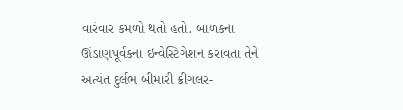વારંવાર કમળો થતો હતો. બાળકના ઊંડાણપૂર્વકના ઇન્વેસ્ટિગેશન કરાવતા તેને અત્યંત દુર્લભ બીમારી ક્રીગલર-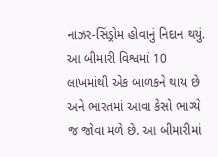નાઝર-સિંડ્રોમ હોવાનું નિદાન થયું. આ બીમારી વિશ્વમાં 10 લાખમાંથી એક બાળકને થાય છે અને ભારતમાં આવા કેસો ભાગ્યે જ જોવા મળે છે. આ બીમારીમાં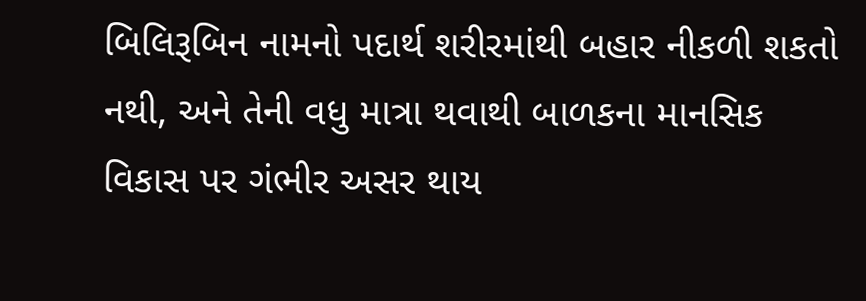બિલિરૂબિન નામનો પદાર્થ શરીરમાંથી બહાર નીકળી શકતો નથી, અને તેની વધુ માત્રા થવાથી બાળકના માનસિક વિકાસ પર ગંભીર અસર થાય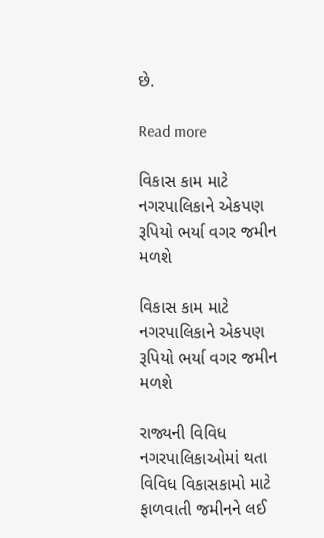છે.

Read more

વિકાસ કામ માટે નગરપાલિકાને એકપણ રૂપિયો ભર્યા વગર જમીન મળશે

વિકાસ કામ માટે નગરપાલિકાને એકપણ રૂપિયો ભર્યા વગર જમીન મળશે

રાજ્યની વિવિધ નગરપાલિકાઓમાં થતા વિવિધ વિકાસકામો માટે ફાળવાતી જમીનને લઈ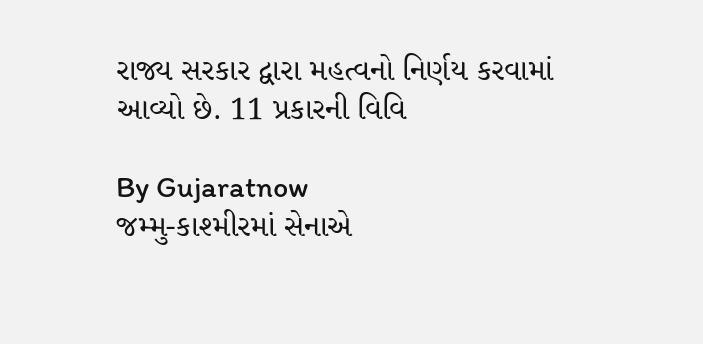રાજ્ય સરકાર દ્વારા મહત્વનો નિર્ણય કરવામાં આવ્યો છે. 11 પ્રકારની વિવિ

By Gujaratnow
જમ્મુ-કાશ્મીરમાં સેનાએ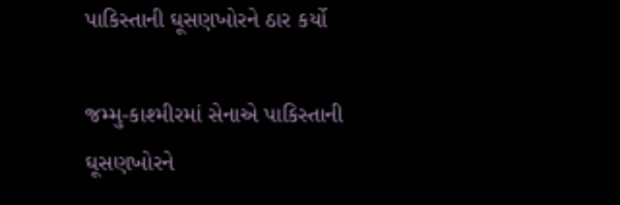પાકિસ્તાની ઘૂસણખોરને ઠાર કર્યો

જમ્મુ-કાશ્મીરમાં સેનાએ પાકિસ્તાની ઘૂસણખોરને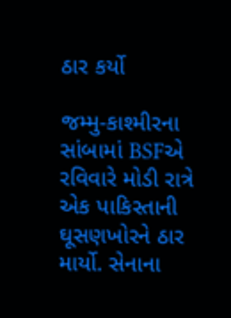ઠાર કર્યો

જમ્મુ-કાશ્મીરના સાંબામાં BSFએ રવિવારે મોડી રાત્રે એક પાકિસ્તાની ઘૂસણખોરને ઠાર માર્યો. સેનાના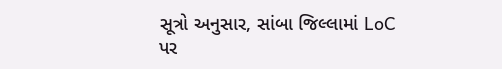સૂત્રો અનુસાર, સાંબા જિલ્લામાં LoC પર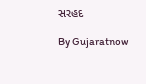સરહદ

By Gujaratnow